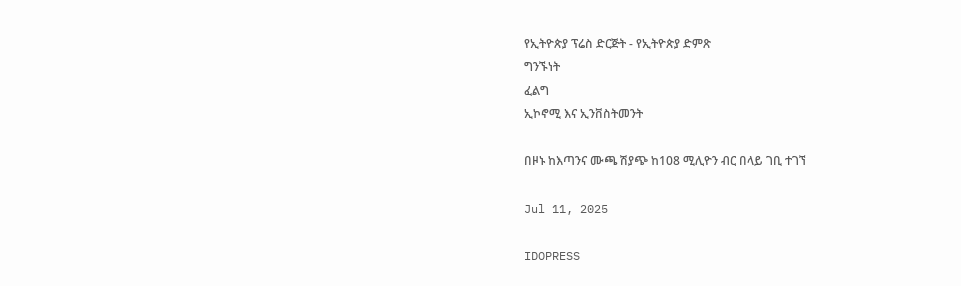የኢትዮጵያ ፕሬስ ድርጅት - የኢትዮጵያ ድምጽ
ግንኙነት
ፈልግ
ኢኮኖሚ እና ኢንቨስትመንት

በዞኑ ከእጣንና ሙጫ ሽያጭ ከ108 ሚሊዮን ብር በላይ ገቢ ተገኘ

Jul 11, 2025

IDOPRESS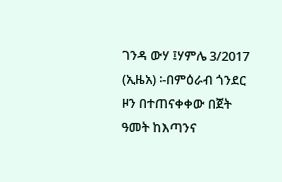ገንዳ ውሃ ፤ሃምሌ 3/2017 (ኢዜአ) ፡-በምዕራብ ጎንደር ዞን በተጠናቀቀው በጀት ዓመት ከእጣንና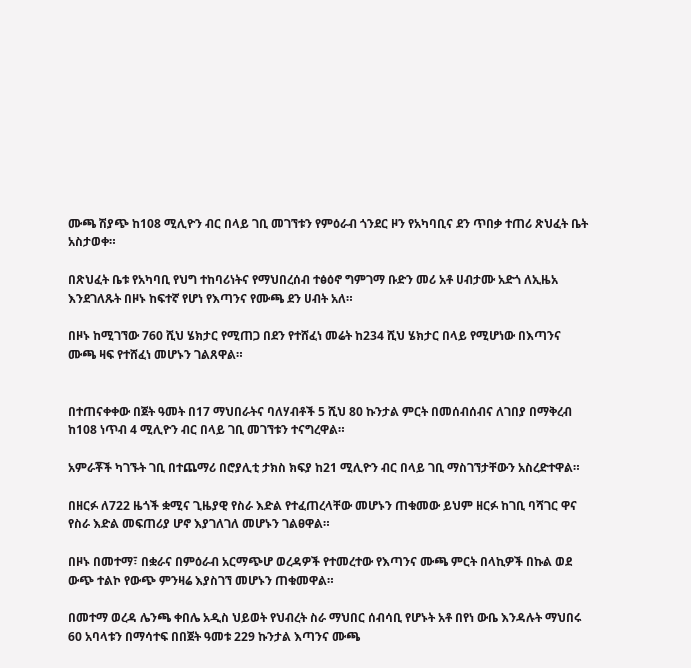ሙጫ ሽያጭ ከ108 ሚሊዮን ብር በላይ ገቢ መገኘቱን የምዕራብ ጎንደር ዞን የአካባቢና ደን ጥበቃ ተጠሪ ጽህፈት ቤት አስታወቀ።

በጽህፈት ቤቱ የአካባቢ የህግ ተከባሪነትና የማህበረሰብ ተፅዕኖ ግምገማ ቡድን መሪ አቶ ሀብታሙ አድጎ ለኢዜአ እንደገለጹት በዞኑ ከፍተኛ የሆነ የእጣንና የሙጫ ደን ሀብት አለ።

በዞኑ ከሚገኘው 760 ሺህ ሄክታር የሚጠጋ በደን የተሸፈነ መሬት ከ234 ሺህ ሄክታር በላይ የሚሆነው በእጣንና ሙጫ ዛፍ የተሸፈነ መሆኑን ገልጸዋል።


በተጠናቀቀው በጀት ዓመት በ17 ማህበራትና ባለሃብቶች 5 ሺህ 80 ኩንታል ምርት በመሰብሰብና ለገበያ በማቅረብ ከ108 ነጥብ 4 ሚሊዮን ብር በላይ ገቢ መገኘቱን ተናግረዋል።

አምራቾች ካገኙት ገቢ በተጨማሪ በሮያሊቲ ታክስ ክፍያ ከ21 ሚሊዮን ብር በላይ ገቢ ማስገኘታቸውን አስረድተዋል።

በዘርፉ ለ722 ዜጎች ቋሚና ጊዜያዊ የስራ እድል የተፈጠረላቸው መሆኑን ጠቁመው ይህም ዘርፉ ከገቢ ባሻገር ዋና የስራ እድል መፍጠሪያ ሆኖ እያገለገለ መሆኑን ገልፀዋል።

በዞኑ በመተማ፣ በቋራና በምዕራብ አርማጭሆ ወረዳዎች የተመረተው የእጣንና ሙጫ ምርት በላኪዎች በኩል ወደ ውጭ ተልኮ የውጭ ምንዛሬ እያስገኘ መሆኑን ጠቁመዋል።

በመተማ ወረዳ ሌንጫ ቀበሌ አዲስ ህይወት የህብረት ስራ ማህበር ሰብሳቢ የሆኑት አቶ በየነ ውቤ እንዳሉት ማህበሩ 60 አባላቱን በማሳተፍ በበጀት ዓመቱ 229 ኩንታል እጣንና ሙጫ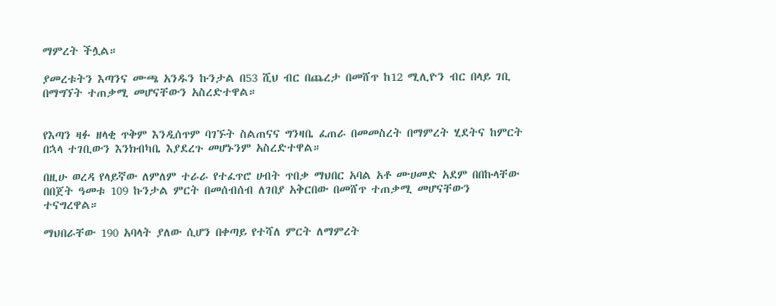ማምረት ችሏል።

ያመረቱትን እጣንና ሙጫ አንዱን ኩንታል በ53 ሺህ ብር በጨረታ በመሸጥ ከ12 ሚሊዮን ብር በላይ ገቢ በማግኘት ተጠቃሚ መሆናቸውን አስረድተዋል።


የእጣን ዛፉ ዘላቂ ጥቅም እንዲሰጥም ባገኙት ስልጠናና ግንዛቤ ፈጠራ በመመስረት በማምረት ሂደትና ከምርት በኋላ ተገቢውን እንክብካቤ እያደረጉ መሆኑንም አስረድተዋል።

በዚሁ ወረዳ የላይኛው ለምለም ተራራ የተፈጥሮ ሀብት ጥበቃ ማህበር አባል አቶ ሙሀመድ አደም በበኩላቸው በበጀት ዓመቱ 109 ኩንታል ምርት በመሰብሰብ ለገበያ አቅርበው በመሸጥ ተጠቃሚ መሆናቸውን ተናግረዋል።

ማህበራቸው 190 አባላት ያለው ሲሆን በቀጣይ የተሻለ ምርት ለማምረት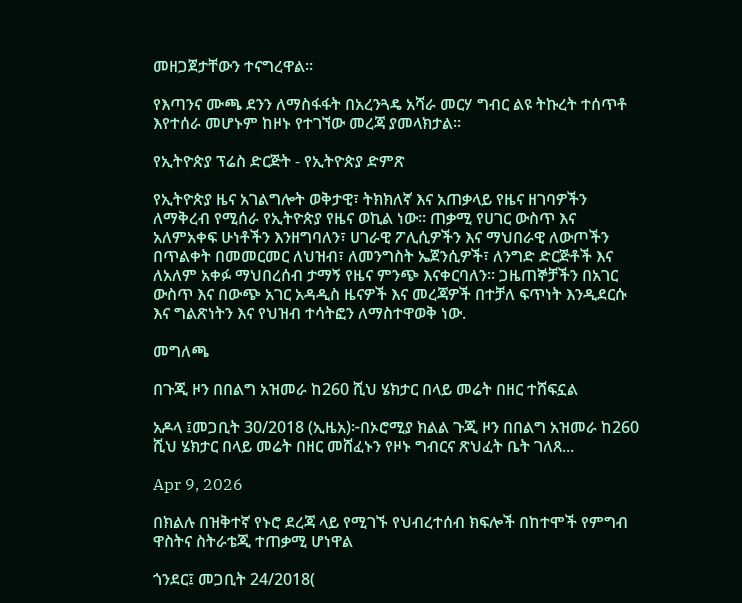መዘጋጀታቸውን ተናግረዋል።

የእጣንና ሙጫ ደንን ለማስፋፋት በአረንጓዴ አሻራ መርሃ ግብር ልዩ ትኩረት ተሰጥቶ እየተሰራ መሆኑም ከዞኑ የተገኘው መረጃ ያመላክታል።

የኢትዮጵያ ፕሬስ ድርጅት - የኢትዮጵያ ድምጽ

የኢትዮጵያ ዜና አገልግሎት ወቅታዊ፣ ትክክለኛ እና አጠቃላይ የዜና ዘገባዎችን ለማቅረብ የሚሰራ የኢትዮጵያ የዜና ወኪል ነው። ጠቃሚ የሀገር ውስጥ እና አለምአቀፍ ሁነቶችን እንዘግባለን፣ ሀገራዊ ፖሊሲዎችን እና ማህበራዊ ለውጦችን በጥልቀት በመመርመር ለህዝብ፣ ለመንግስት ኤጀንሲዎች፣ ለንግድ ድርጅቶች እና ለአለም አቀፉ ማህበረሰብ ታማኝ የዜና ምንጭ እናቀርባለን። ጋዜጠኞቻችን በአገር ውስጥ እና በውጭ አገር አዳዲስ ዜናዎች እና መረጃዎች በተቻለ ፍጥነት እንዲደርሱ እና ግልጽነትን እና የህዝብ ተሳትፎን ለማስተዋወቅ ነው.

መግለጫ

በጉጂ ዞን በበልግ አዝመራ ከ260 ሺህ ሄክታር በላይ መሬት በዘር ተሸፍኗል

አዶላ ፤መጋቢት 30/2018 (ኢዜአ)፦በኦሮሚያ ክልል ጉጂ ዞን በበልግ አዝመራ ከ260 ሺህ ሄክታር በላይ መሬት በዘር መሸፈኑን የዞኑ ግብርና ጽህፈት ቤት ገለጸ...

Apr 9, 2026

በክልሉ በዝቅተኛ የኑሮ ደረጃ ላይ የሚገኙ የህብረተሰብ ክፍሎች በከተሞች የምግብ ዋስትና ስትራቴጂ ተጠቃሚ ሆነዋል

ጎንደር፤ መጋቢት 24/2018(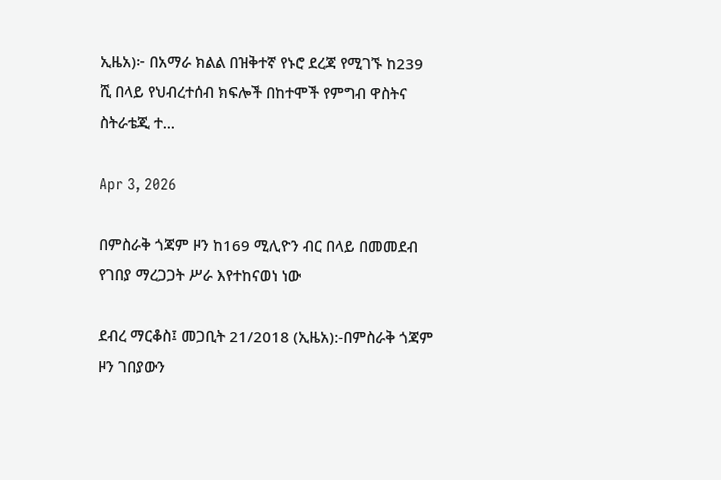ኢዜአ)፦ በአማራ ክልል በዝቅተኛ የኑሮ ደረጃ የሚገኙ ከ239 ሺ በላይ የህብረተሰብ ክፍሎች በከተሞች የምግብ ዋስትና ስትራቴጂ ተ...

Apr 3, 2026

በምስራቅ ጎጃም ዞን ከ169 ሚሊዮን ብር በላይ በመመደብ የገበያ ማረጋጋት ሥራ እየተከናወነ ነው

ደብረ ማርቆስ፤ መጋቢት 21/2018 (ኢዜአ):-በምስራቅ ጎጃም ዞን ገበያውን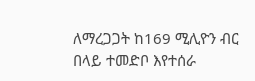ለማረጋጋት ከ169 ሚሊዮን ብር በላይ ተመድቦ እየተሰራ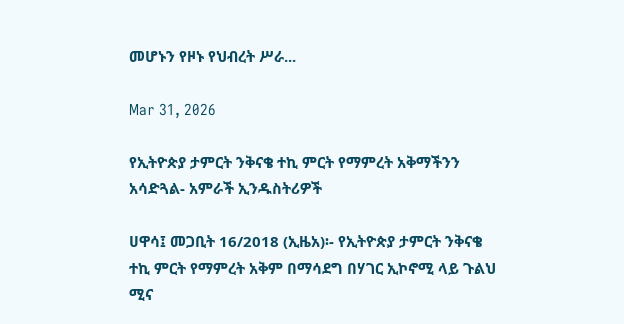መሆኑን የዞኑ የህብረት ሥራ...

Mar 31, 2026

የኢትዮጵያ ታምርት ንቅናቄ ተኪ ምርት የማምረት አቅማችንን አሳድጓል- አምራች ኢንዱስትሪዎች

ሀዋሳ፤ መጋቢት 16/2018 (ኢዜአ)፡- የኢትዮጵያ ታምርት ንቅናቄ ተኪ ምርት የማምረት አቅም በማሳደግ በሃገር ኢኮኖሚ ላይ ጉልህ ሚና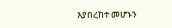እያበረከተ መሆኑን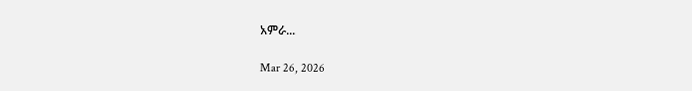አምራ...

Mar 26, 2026